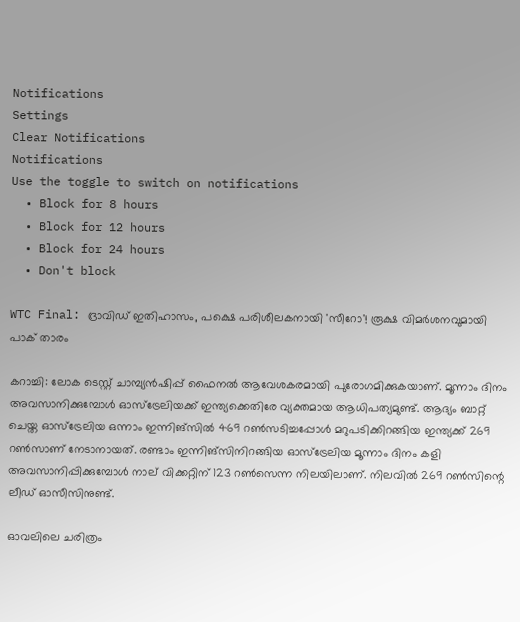Notifications
Settings
Clear Notifications
Notifications
Use the toggle to switch on notifications
  • Block for 8 hours
  • Block for 12 hours
  • Block for 24 hours
  • Don't block

WTC Final: ദ്രാവിഡ് ഇതിഹാസം, പക്ഷെ പരിശീലകനായി 'സീറോ'! രൂക്ഷ വിമര്‍ശനവുമായി പാക് താരം

കറാച്ചി: ലോക ടെസ്റ്റ് ചാമ്പ്യന്‍ഷിപ്പ് ഫൈനല്‍ ആവേശകരമായി പുരോഗമിക്കുകയാണ്. മൂന്നാം ദിനം അവസാനിക്കുമ്പോള്‍ ഓസ്‌ട്രേലിയക്ക് ഇന്ത്യക്കെതിരേ വ്യക്തമായ ആധിപത്യമുണ്ട്. ആദ്യം ബാറ്റ് ചെയ്ത ഓസ്‌ട്രേലിയ ഒന്നാം ഇന്നിങ്‌സില്‍ 469 റണ്‍സടിച്ചപ്പോള്‍ മറുപടിക്കിറങ്ങിയ ഇന്ത്യക്ക് 269 റണ്‍സാണ് നേടാനായത്. രണ്ടാം ഇന്നിങ്‌സിനിറങ്ങിയ ഓസ്‌ട്രേലിയ മൂന്നാം ദിനം കളി അവസാനിപ്പിക്കുമ്പോള്‍ നാല് വിക്കറ്റിന് 123 റണ്‍സെന്ന നിലയിലാണ്. നിലവില്‍ 269 റണ്‍സിന്റെ ലീഡ് ഓസീസിനുണ്ട്.

ഓവലിലെ ചരിത്രം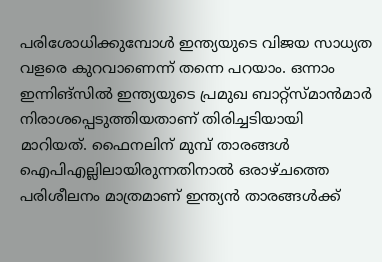പരിശോധിക്കുമ്പോള്‍ ഇന്ത്യയുടെ വിജയ സാധ്യത വളരെ കുറവാണെന്ന് തന്നെ പറയാം. ഒന്നാം ഇന്നിങ്‌സില്‍ ഇന്ത്യയുടെ പ്രമുഖ ബാറ്റ്‌സ്മാന്‍മാര്‍ നിരാശപ്പെടുത്തിയതാണ് തിരിച്ചടിയായി മാറിയത്. ഫൈനലിന് മുമ്പ് താരങ്ങള്‍ ഐപിഎല്ലിലായിരുന്നതിനാല്‍ ഒരാഴ്ചത്തെ പരിശീലനം മാത്രമാണ് ഇന്ത്യന്‍ താരങ്ങള്‍ക്ക്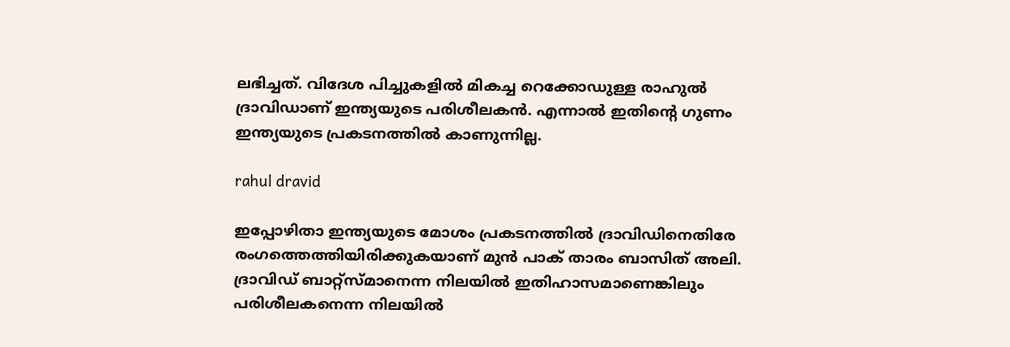ലഭിച്ചത്. വിദേശ പിച്ചുകളില്‍ മികച്ച റെക്കോഡുള്ള രാഹുല്‍ ദ്രാവിഡാണ് ഇന്ത്യയുടെ പരിശീലകന്‍. എന്നാല്‍ ഇതിന്റെ ഗുണം ഇന്ത്യയുടെ പ്രകടനത്തില്‍ കാണുന്നില്ല.

rahul dravid

ഇപ്പോഴിതാ ഇന്ത്യയുടെ മോശം പ്രകടനത്തില്‍ ദ്രാവിഡിനെതിരേ രംഗത്തെത്തിയിരിക്കുകയാണ് മുന്‍ പാക് താരം ബാസിത് അലി. ദ്രാവിഡ് ബാറ്റ്‌സ്മാനെന്ന നിലയില്‍ ഇതിഹാസമാണെങ്കിലും പരിശീലകനെന്ന നിലയില്‍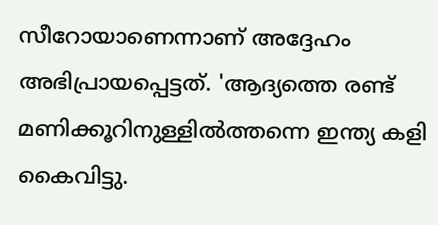സീറോയാണെന്നാണ് അദ്ദേഹം അഭിപ്രായപ്പെട്ടത്. 'ആദ്യത്തെ രണ്ട് മണിക്കൂറിനുള്ളില്‍ത്തന്നെ ഇന്ത്യ കളി കൈവിട്ടു.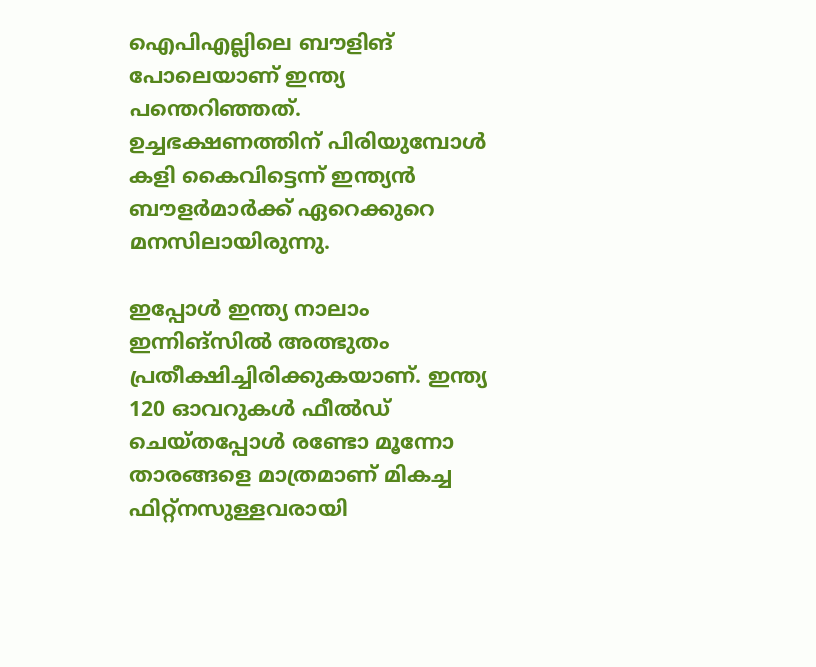ഐപിഎല്ലിലെ ബൗളിങ് പോലെയാണ് ഇന്ത്യ പന്തെറിഞ്ഞത്. ഉച്ചഭക്ഷണത്തിന് പിരിയുമ്പോള്‍ കളി കൈവിട്ടെന്ന് ഇന്ത്യന്‍ ബൗളര്‍മാര്‍ക്ക് ഏറെക്കുറെ മനസിലായിരുന്നു.

ഇപ്പോള്‍ ഇന്ത്യ നാലാം ഇന്നിങ്‌സില്‍ അത്ഭുതം പ്രതീക്ഷിച്ചിരിക്കുകയാണ്. ഇന്ത്യ 120 ഓവറുകള്‍ ഫീല്‍ഡ് ചെയ്തപ്പോള്‍ രണ്ടോ മൂന്നോ താരങ്ങളെ മാത്രമാണ് മികച്ച ഫിറ്റ്‌നസുള്ളവരായി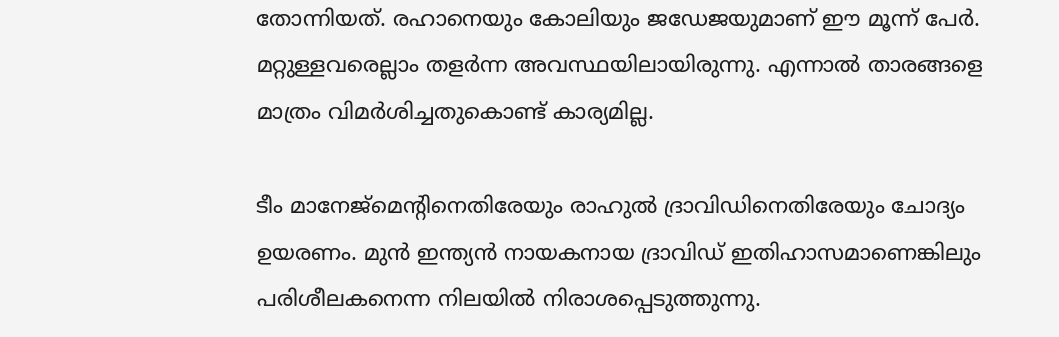തോന്നിയത്. രഹാനെയും കോലിയും ജഡേജയുമാണ് ഈ മൂന്ന് പേര്‍. മറ്റുള്ളവരെല്ലാം തളര്‍ന്ന അവസ്ഥയിലായിരുന്നു. എന്നാല്‍ താരങ്ങളെ മാത്രം വിമര്‍ശിച്ചതുകൊണ്ട് കാര്യമില്ല.

ടീം മാനേജ്‌മെന്റിനെതിരേയും രാഹുല്‍ ദ്രാവിഡിനെതിരേയും ചോദ്യം ഉയരണം. മുന്‍ ഇന്ത്യന്‍ നായകനായ ദ്രാവിഡ് ഇതിഹാസമാണെങ്കിലും പരിശീലകനെന്ന നിലയില്‍ നിരാശപ്പെടുത്തുന്നു.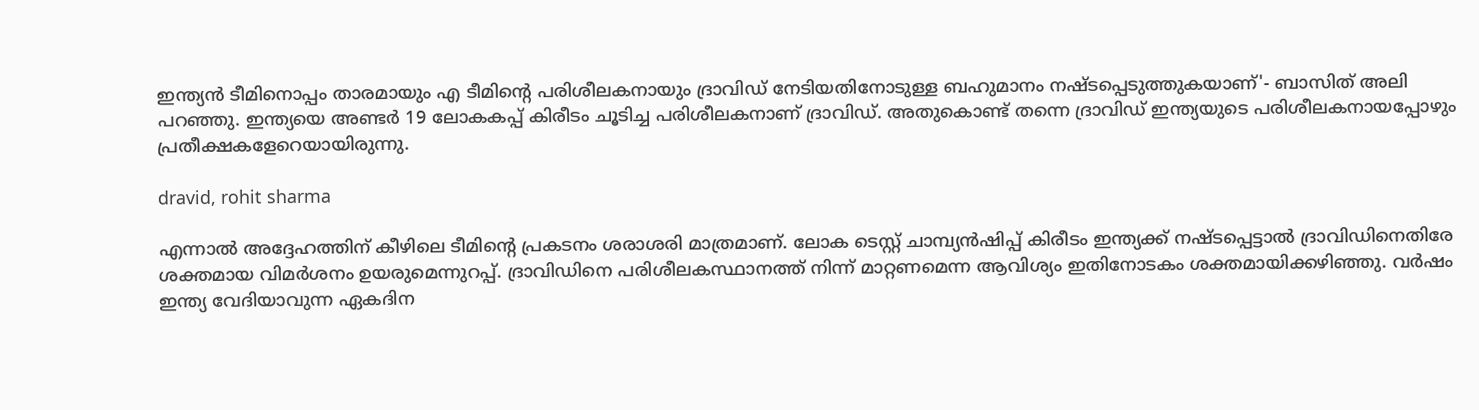ഇന്ത്യന്‍ ടീമിനൊപ്പം താരമായും എ ടീമിന്റെ പരിശീലകനായും ദ്രാവിഡ് നേടിയതിനോടുള്ള ബഹുമാനം നഷ്ടപ്പെടുത്തുകയാണ്'- ബാസിത് അലി പറഞ്ഞു. ഇന്ത്യയെ അണ്ടര്‍ 19 ലോകകപ്പ് കിരീടം ചൂടിച്ച പരിശീലകനാണ് ദ്രാവിഡ്. അതുകൊണ്ട് തന്നെ ദ്രാവിഡ് ഇന്ത്യയുടെ പരിശീലകനായപ്പോഴും പ്രതീക്ഷകളേറെയായിരുന്നു.

dravid, rohit sharma

എന്നാല്‍ അദ്ദേഹത്തിന് കീഴിലെ ടീമിന്റെ പ്രകടനം ശരാശരി മാത്രമാണ്. ലോക ടെസ്റ്റ് ചാമ്പ്യന്‍ഷിപ്പ് കിരീടം ഇന്ത്യക്ക് നഷ്ടപ്പെട്ടാല്‍ ദ്രാവിഡിനെതിരേ ശക്തമായ വിമര്‍ശനം ഉയരുമെന്നുറപ്പ്. ദ്രാവിഡിനെ പരിശീലകസ്ഥാനത്ത് നിന്ന് മാറ്റണമെന്ന ആവിശ്യം ഇതിനോടകം ശക്തമായിക്കഴിഞ്ഞു. വര്‍ഷം ഇന്ത്യ വേദിയാവുന്ന ഏകദിന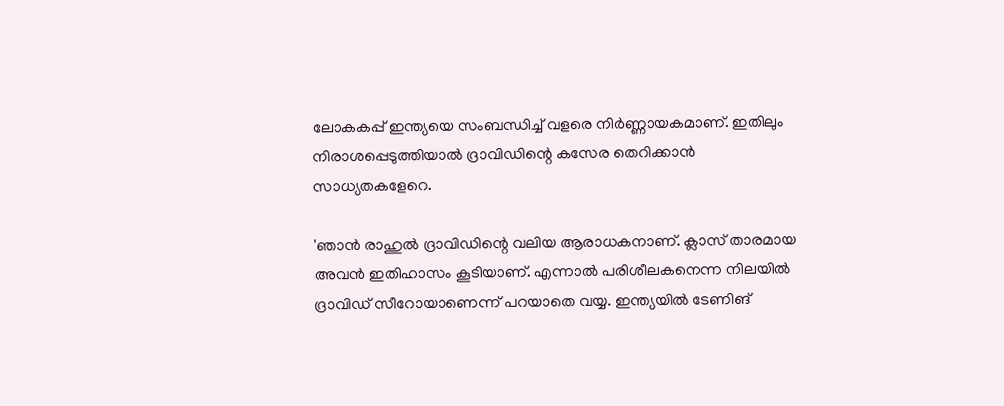ലോകകപ്പ് ഇന്ത്യയെ സംബന്ധിച്ച് വളരെ നിര്‍ണ്ണായകമാണ്. ഇതിലും നിരാശപ്പെടുത്തിയാല്‍ ദ്രാവിഡിന്റെ കസേര തെറിക്കാന്‍ സാധ്യതകളേറെ.

'ഞാന്‍ രാഹുല്‍ ദ്രാവിഡിന്റെ വലിയ ആരാധകനാണ്. ക്ലാസ് താരമായ അവന്‍ ഇതിഹാസം കൂടിയാണ്. എന്നാല്‍ പരിശീലകനെന്ന നിലയില്‍ ദ്രാവിഡ് സീറോയാണെന്ന് പറയാതെ വയ്യ. ഇന്ത്യയില്‍ ടേണിങ്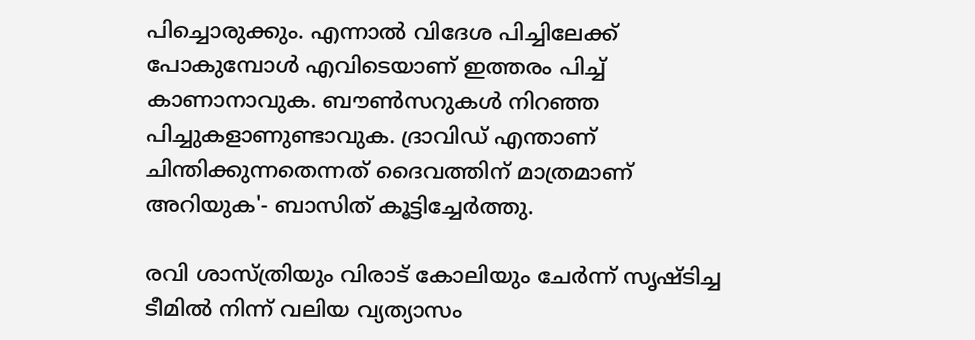പിച്ചൊരുക്കും. എന്നാല്‍ വിദേശ പിച്ചിലേക്ക് പോകുമ്പോള്‍ എവിടെയാണ് ഇത്തരം പിച്ച് കാണാനാവുക. ബൗണ്‍സറുകള്‍ നിറഞ്ഞ പിച്ചുകളാണുണ്ടാവുക. ദ്രാവിഡ് എന്താണ് ചിന്തിക്കുന്നതെന്നത് ദൈവത്തിന് മാത്രമാണ് അറിയുക'- ബാസിത് കൂട്ടിച്ചേര്‍ത്തു.

രവി ശാസ്ത്രിയും വിരാട് കോലിയും ചേര്‍ന്ന് സൃഷ്ടിച്ച ടീമില്‍ നിന്ന് വലിയ വ്യത്യാസം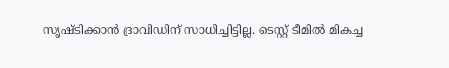സൃഷ്ടിക്കാന്‍ ദ്രാവിഡിന് സാധിച്ചിട്ടില്ല. ടെസ്റ്റ് ടീമില്‍ മികച്ച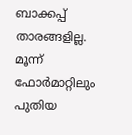ബാക്കപ്പ് താരങ്ങളില്ല. മൂന്ന് ഫോര്‍മാറ്റിലും പുതിയ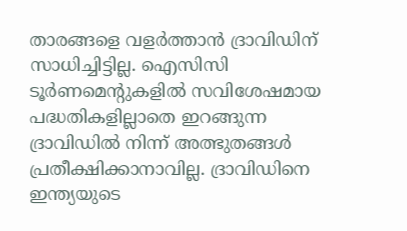താരങ്ങളെ വളര്‍ത്താന്‍ ദ്രാവിഡിന് സാധിച്ചിട്ടില്ല. ഐസിസി ടൂര്‍ണമെന്റുകളില്‍ സവിശേഷമായ പദ്ധതികളില്ലാതെ ഇറങ്ങുന്ന ദ്രാവിഡില്‍ നിന്ന് അത്ഭുതങ്ങള്‍ പ്രതീക്ഷിക്കാനാവില്ല. ദ്രാവിഡിനെ ഇന്ത്യയുടെ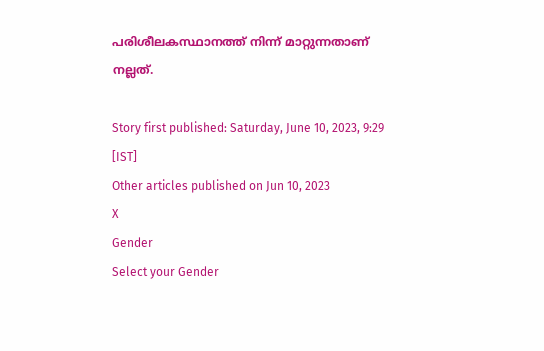പരിശീലകസ്ഥാനത്ത് നിന്ന് മാറ്റുന്നതാണ് നല്ലത്.

Story first published: Saturday, June 10, 2023, 9:29 [IST]
Other articles published on Jun 10, 2023
X
Gender
Select your Gender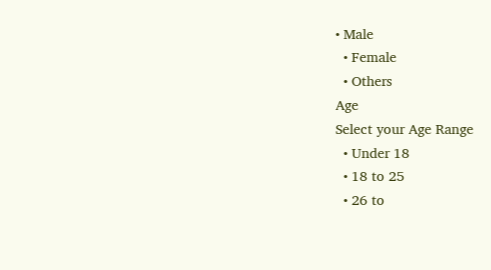• Male
  • Female
  • Others
Age
Select your Age Range
  • Under 18
  • 18 to 25
  • 26 to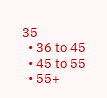35
  • 36 to 45
  • 45 to 55
  • 55+